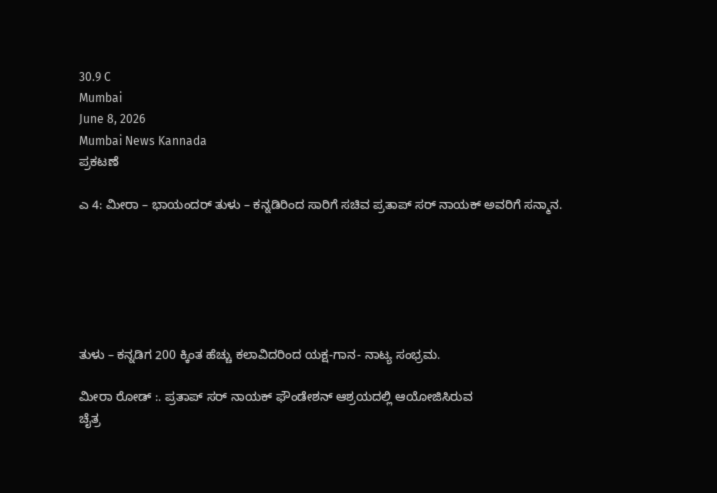30.9 C
Mumbai
June 8, 2026
Mumbai News Kannada
ಪ್ರಕಟಣೆ

ಎ 4: ಮೀರಾ – ಭಾಯಂದರ್ ತುಳು – ಕನ್ನಡಿರಿಂದ ಸಾರಿಗೆ ಸಚಿವ ಪ್ರತಾಪ್ ಸರ್ ನಾಯಕ್ ಅವರಿಗೆ ಸನ್ಮಾನ.






ತುಳು – ಕನ್ನಡಿಗ 200 ಕ್ಕಿಂತ ಹೆಚ್ಚು ಕಲಾವಿದರಿಂದ ಯಕ್ಷ-ಗಾನ- ನಾಟ್ಯ ಸಂಭ್ರಮ.

ಮೀರಾ ರೋಡ್ :. ಪ್ರತಾಪ್ ಸರ್ ನಾಯಕ್ ಫೌಂಡೇಶನ್ ಆಶ್ರಯದಲ್ಲಿ ಆಯೋಜಿಸಿರುವ
ಚೈತ್ರ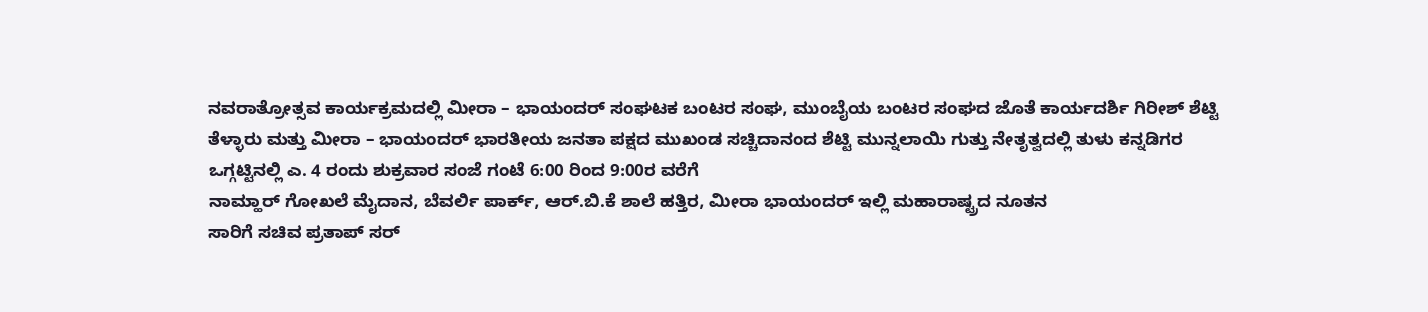ನವರಾತ್ರೋತ್ಸವ ಕಾರ್ಯಕ್ರಮದಲ್ಲಿ ಮೀರಾ – ಭಾಯಂದರ್ ಸಂಘಟಕ ಬಂಟರ ಸಂಘ, ಮುಂಬೈಯ ಬಂಟರ ಸಂಘದ ಜೊತೆ ಕಾರ್ಯದರ್ಶಿ ಗಿರೀಶ್ ಶೆಟ್ಟಿ ತೆಳ್ಳಾರು ಮತ್ತು ಮೀರಾ – ಭಾಯಂದರ್ ಭಾರತೀಯ ಜನತಾ ಪಕ್ಷದ ಮುಖಂಡ ಸಚ್ಚಿದಾನಂದ ಶೆಟ್ಟಿ ಮುನ್ನಲಾಯಿ ಗುತ್ತು ನೇತೃತ್ವದಲ್ಲಿ ತುಳು ಕನ್ನಡಿಗರ ಒಗ್ಗಟ್ಟಿನಲ್ಲಿ ಎ. 4 ರಂದು ಶುಕ್ರವಾರ ಸಂಜೆ ಗಂಟೆ 6:00 ರಿಂದ 9:00ರ ವರೆಗೆ
ನಾಮ್ಹಾರ್ ಗೋಖಲೆ ಮೈದಾನ, ಬೆವರ್ಲಿ ಪಾರ್ಕ್‌, ಆ‌ರ್.ಬಿ.ಕೆ ಶಾಲೆ ಹತ್ತಿರ, ಮೀರಾ ಭಾಯಂದರ್ ಇಲ್ಲಿ ಮಹಾರಾಷ್ಟ್ರದ ನೂತನ
ಸಾರಿಗೆ ಸಚಿವ ಪ್ರತಾಪ್ ಸರ್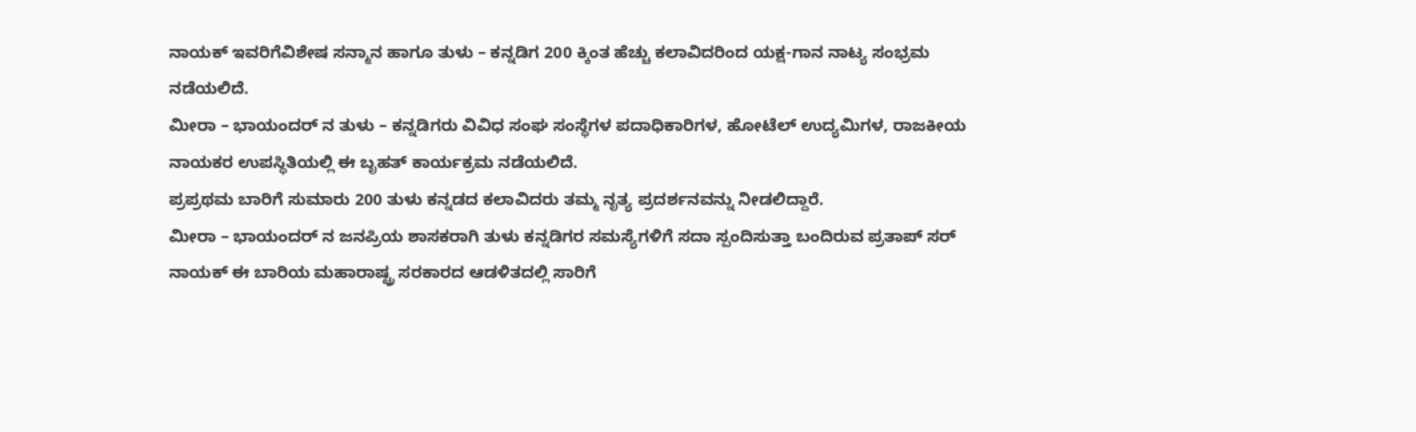ನಾಯಕ್ ಇವರಿಗೆವಿಶೇಷ ಸನ್ಮಾನ ಹಾಗೂ ತುಳು – ಕನ್ನಡಿಗ 200 ಕ್ಕಿಂತ ಹೆಚ್ಚು ಕಲಾವಿದರಿಂದ ಯಕ್ಷ-ಗಾನ ನಾಟ್ಯ ಸಂಭ್ರಮ ನಡೆಯಲಿದೆ.
ಮೀರಾ – ಭಾಯಂದರ್ ನ ತುಳು – ಕನ್ನಡಿಗರು ವಿವಿಧ ಸಂಘ ಸಂಸ್ಥೆಗಳ ಪದಾಧಿಕಾರಿಗಳ, ಹೋಟೆಲ್ ಉದ್ಯಮಿಗಳ, ರಾಜಕೀಯ ನಾಯಕರ ಉಪಸ್ಥಿತಿಯಲ್ಲಿ ಈ ಬೃಹತ್ ಕಾರ್ಯಕ್ರಮ ನಡೆಯಲಿದೆ.
ಪ್ರಪ್ರಥಮ ಬಾರಿಗೆ ಸುಮಾರು 200 ತುಳು ಕನ್ನಡದ ಕಲಾವಿದರು ತಮ್ಮ ನೃತ್ಯ ಪ್ರದರ್ಶನವನ್ನು ನೀಡಲಿದ್ದಾರೆ.
ಮೀರಾ – ಭಾಯಂದರ್ ನ ಜನಪ್ರಿಯ ಶಾಸಕರಾಗಿ ತುಳು ಕನ್ನಡಿಗರ ಸಮಸ್ಯೆಗಳಿಗೆ ಸದಾ ಸ್ಪಂದಿಸುತ್ತಾ ಬಂದಿರುವ ಪ್ರತಾಪ್ ಸರ್ ನಾಯಕ್ ಈ ಬಾರಿಯ ಮಹಾರಾಷ್ಟ್ರ ಸರಕಾರದ ಆಡಳಿತದಲ್ಲಿ ಸಾರಿಗೆ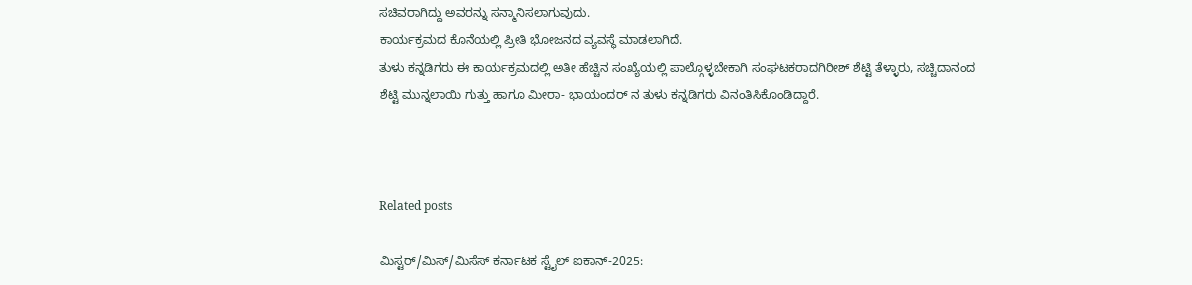ಸಚಿವರಾಗಿದ್ದು ಅವರನ್ನು ಸನ್ಮಾನಿಸಲಾಗುವುದು.
ಕಾರ್ಯಕ್ರಮದ ಕೊನೆಯಲ್ಲಿ ಪ್ರೀತಿ ಭೋಜನದ ವ್ಯವಸ್ಥೆ ಮಾಡಲಾಗಿದೆ.
ತುಳು ಕನ್ನಡಿಗರು ಈ ಕಾರ್ಯಕ್ರಮದಲ್ಲಿ ಅತೀ ಹೆಚ್ಚಿನ ಸಂಖ್ಯೆಯಲ್ಲಿ ಪಾಲ್ಗೊಳ್ಳಬೇಕಾಗಿ ಸಂಘಟಕರಾದಗಿರೀಶ್ ಶೆಟ್ಟಿ ತೆಳ್ಳಾರು, ಸಚ್ಚಿದಾನಂದ ಶೆಟ್ಟಿ ಮುನ್ನಲಾಯಿ ಗುತ್ತು ಹಾಗೂ ಮೀರಾ- ಭಾಯಂದರ್ ನ ತುಳು ಕನ್ನಡಿಗರು ವಿನಂತಿಸಿಕೊಂಡಿದ್ದಾರೆ.



Related posts

ಮಿಸ್ಟರ್/ಮಿಸ್/ಮಿಸೆಸ್ ಕರ್ನಾಟಕ ಸ್ಟೈಲ್ ಐಕಾನ್‌-2025: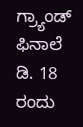ಗ್ರ್ಯಾಂಡ್ ಫಿನಾಲೆ ಡಿ. 18 ರಂದು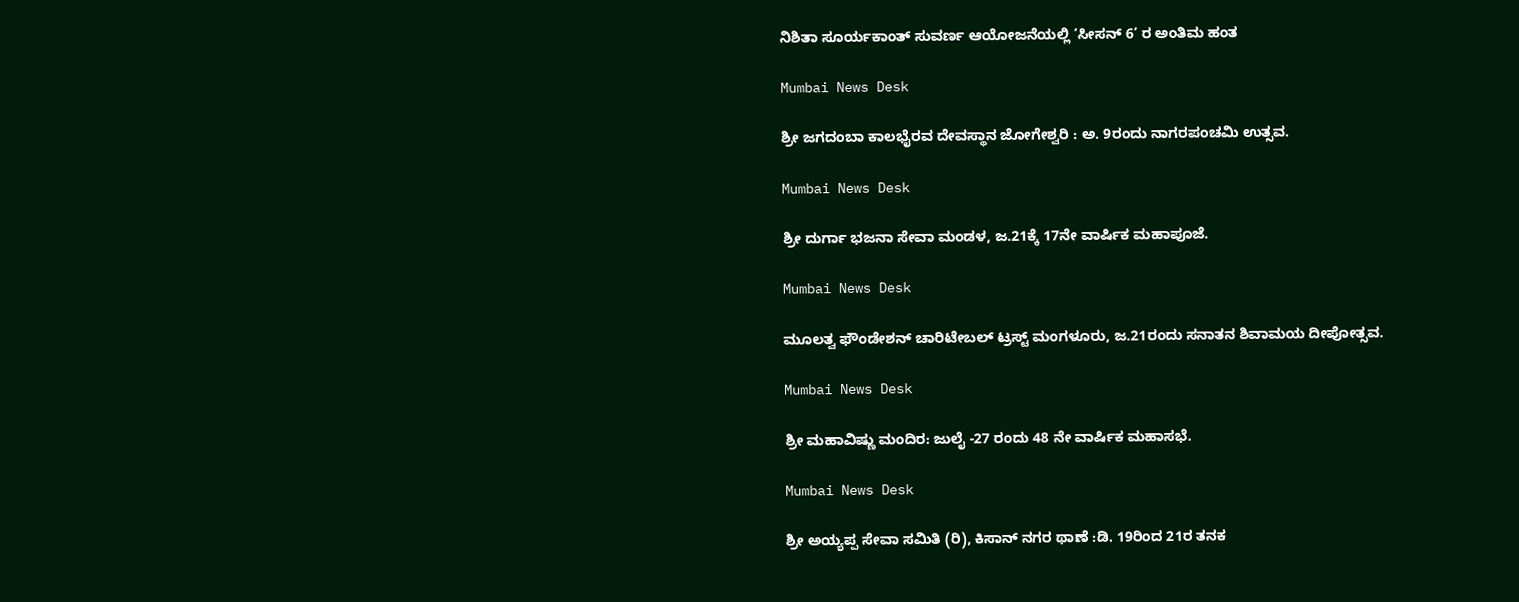ನಿಶಿತಾ ಸೂರ್ಯಕಾಂತ್ ಸುವರ್ಣ ಆಯೋಜನೆಯಲ್ಲಿ ‘ಸೀಸನ್‌ 6’ ರ ಅಂತಿಮ ಹಂತ

Mumbai News Desk

ಶ್ರೀ ಜಗದಂಬಾ ಕಾಲಭೈರವ ದೇವಸ್ಥಾನ ಜೋಗೇಶ್ವರಿ : ಅ. 9ರಂದು ನಾಗರಪಂಚಮಿ ಉತ್ಸವ.

Mumbai News Desk

ಶ್ರೀ ದುರ್ಗಾ ಭಜನಾ ಸೇವಾ ಮಂಡಳ, ಜ.21ಕ್ಕೆ 17ನೇ ವಾರ್ಷಿಕ ಮಹಾಪೂಜೆ.

Mumbai News Desk

ಮೂಲತ್ವ ಫೌಂಡೇಶನ್ ಚಾರಿಟೇಬಲ್ ಟ್ರಸ್ಟ್ ಮಂಗಳೂರು, ಜ.21ರಂದು ಸನಾತನ ಶಿವಾಮಯ ದೀಪೋತ್ಸವ.

Mumbai News Desk

ಶ್ರೀ ಮಹಾವಿಷ್ಣು ಮಂದಿರ: ಜುಲೈ -27 ರಂದು 48 ನೇ ವಾರ್ಷಿಕ ಮಹಾಸಭೆ.

Mumbai News Desk

ಶ್ರೀ ಅಯ್ಯಪ್ಪ ಸೇವಾ ಸಮಿತಿ (ರಿ), ಕಿಸಾನ್ ನಗರ ಥಾಣೆ :ಡಿ. 19ರಿಂದ 21ರ ತನಕ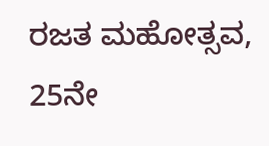ರಜತ ಮಹೋತ್ಸವ, 25ನೇ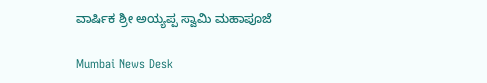ವಾರ್ಷಿಕ ಶ್ರೀ ಅಯ್ಯಪ್ಪ ಸ್ವಾಮಿ ಮಹಾಪೂಜೆ

Mumbai News Desk